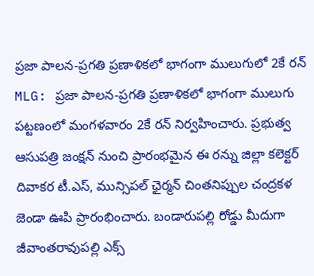ప్రజా పాలన-ప్రగతి ప్రణాళికలో భాగంగా ములుగులో 2కే రన్
MLG: ప్రజా పాలన-ప్రగతి ప్రణాళికలో భాగంగా ములుగు పట్టణంలో మంగళవారం 2కే రన్ నిర్వహించారు. ప్రభుత్వ ఆసుపత్రి జంక్షన్ నుంచి ప్రారంభమైన ఈ రన్ను జిల్లా కలెక్టర్ దివాకర టీ.ఎస్, మున్సిపల్ ఛైర్మన్ చింతనిప్పుల చంద్రకళ జెండా ఊపి ప్రారంభించారు. బండారుపల్లి రోడ్డు మీదుగా జీవాంతరావుపల్లి ఎక్స్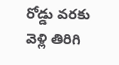రోడ్డు వరకు వెళ్లి తిరిగి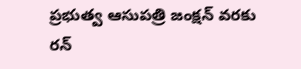ప్రభుత్వ ఆసుపత్రి జంక్షన్ వరకు రన్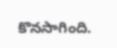కొనసాగింది.